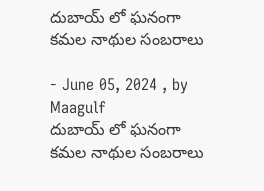దుబాయ్ లో ఘనంగా కమల నాథుల సంబరాలు

- June 05, 2024 , by Maagulf
దుబాయ్ లో ఘనంగా కమల నాథుల సంబరాలు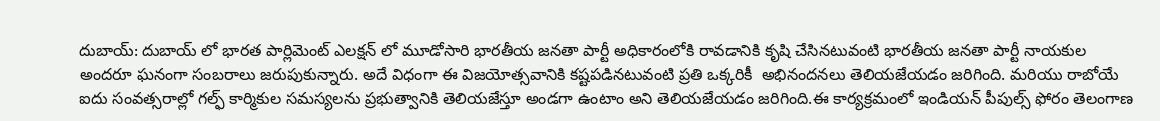దుబాయ్: దుబాయ్ లో భారత పార్లిమెంట్ ఎలక్షన్ లో మూడోసారి భారతీయ జనతా పార్టీ అధికారంలోకి రావడానికి కృషి చేసినటువంటి భారతీయ జనతా పార్టీ నాయకుల అందరూ ఘనంగా సంబరాలు జరుపుకున్నారు. అదే విధంగా ఈ విజయోత్సవానికి కష్టపడినటువంటి ప్రతి ఒక్కరికీ  అభినందనలు తెలియజేయడం జరిగింది. మరియు రాబోయే ఐదు సంవత్సరాల్లో గల్ఫ్ కార్మికుల సమస్యలను ప్రభుత్వానికి తెలియజేస్తూ అండగా ఉంటాం అని తెలియజేయడం జరిగింది.ఈ కార్యక్రమంలో ఇండియన్ పీపుల్స్ ఫోరం తెలంగాణ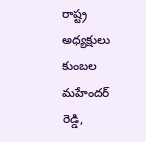రాష్ట్ర అధ్యక్షులు కుంబల మహేందర్ రెడ్డి,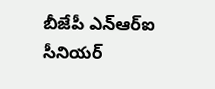బీజేపీ ఎన్ఆర్ఐ సీనియర్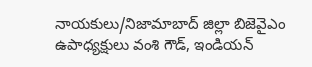నాయకులు/నిజామాబాద్ జిల్లా బిజెవైఎం ఉపాధ్యక్షులు వంశి గౌడ్, ఇండియన్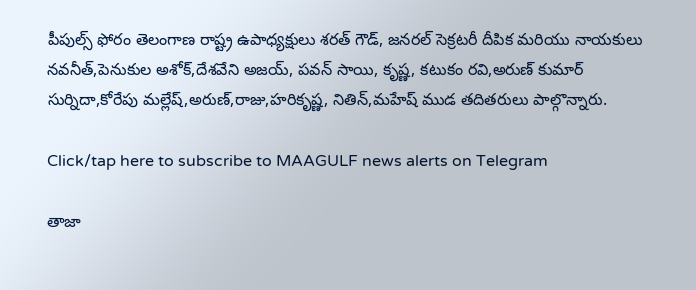పీపుల్స్ ఫోరం తెలంగాణ రాష్ట్ర ఉపాధ్యక్షులు శరత్ గౌడ్, జనరల్ సెక్రటరీ దీపిక మరియు నాయకులు నవనీత్,పెనుకుల అశోక్,దేశవేని అజయ్, పవన్ సాయి, కృష్ణ, కటుకం రవి,అరుణ్ కుమార్ సుర్నిదా,కోరేపు మల్లేష్,అరుణ్,రాజు,హరికృష్ణ, నితిన్,మహేష్ ముడ తదితరులు పాల్గొన్నారు.

Click/tap here to subscribe to MAAGULF news alerts on Telegram

తాజా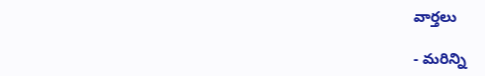వార్తలు

- మరిన్ని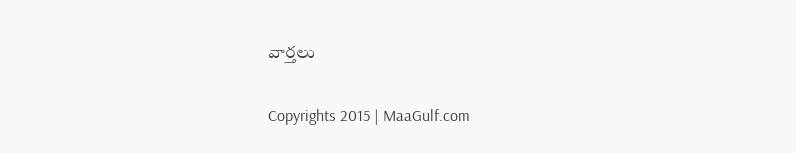వార్తలు

Copyrights 2015 | MaaGulf.com